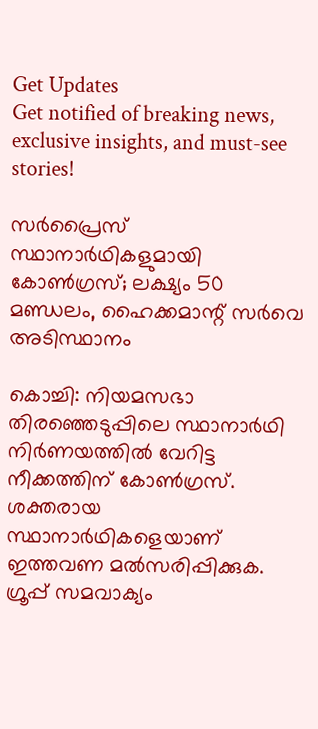Get Updates
Get notified of breaking news, exclusive insights, and must-see stories!

സര്‍പ്രൈസ് സ്ഥാനാര്‍ഥികളുമായി കോണ്‍ഗ്രസ്; ലക്ഷ്യം 50 മണ്ഡലം, ഹൈക്കമാന്റ് സര്‍വെ അടിസ്ഥാനം

കൊച്ചി: നിയമസഭാ തിരഞ്ഞെടുപ്പിലെ സ്ഥാനാര്‍ഥി നിര്‍ണയത്തില്‍ വേറിട്ട നീക്കത്തിന് കോണ്‍ഗ്രസ്. ശക്തരായ സ്ഥാനാര്‍ഥികളെയാണ് ഇത്തവണ മല്‍സരിപ്പിക്കുക. ഗ്രൂപ്പ് സമവാക്യം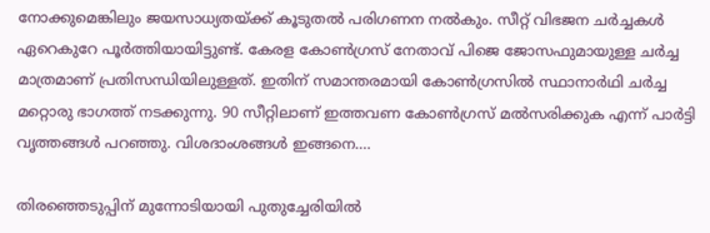നോക്കുമെങ്കിലും ജയസാധ്യതയ്ക്ക് കൂടുതല്‍ പരിഗണന നല്‍കും. സീറ്റ് വിഭജന ചര്‍ച്ചകള്‍ ഏറെകുറേ പൂര്‍ത്തിയായിട്ടുണ്ട്. കേരള കോണ്‍ഗ്രസ് നേതാവ് പിജെ ജോസഫുമായുള്ള ചര്‍ച്ച മാത്രമാണ് പ്രതിസന്ധിയിലുള്ളത്. ഇതിന് സമാന്തരമായി കോണ്‍ഗ്രസില്‍ സ്ഥാനാര്‍ഥി ചര്‍ച്ച മറ്റൊരു ഭാഗത്ത് നടക്കുന്നു. 90 സീറ്റിലാണ് ഇത്തവണ കോണ്‍ഗ്രസ് മല്‍സരിക്കുക എന്ന് പാര്‍ട്ടി വൃത്തങ്ങള്‍ പറഞ്ഞു. വിശദാംശങ്ങള്‍ ഇങ്ങനെ....

തിരഞ്ഞെടുപ്പിന് മുന്നോടിയായി പുതുച്ചേരിയിൽ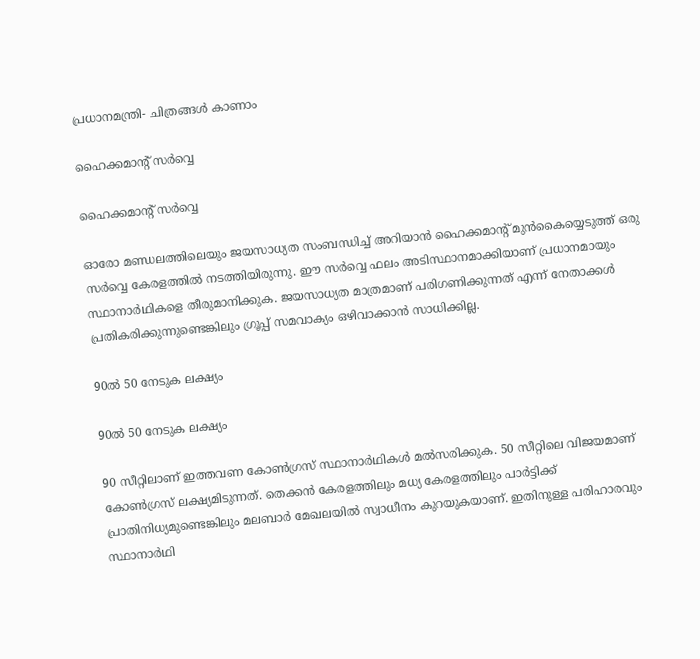പ്രധാനമന്ത്രി- ചിത്രങ്ങൾ കാണാം

ഹൈക്കമാന്റ് സര്‍വ്വെ

ഹൈക്കമാന്റ് സര്‍വ്വെ

ഓരോ മണ്ഡലത്തിലെയും ജയസാധ്യത സംബന്ധിച്ച് അറിയാന്‍ ഹൈക്കമാന്റ് മുന്‍കൈയ്യെടുത്ത് ഒരു സര്‍വ്വെ കേരളത്തില്‍ നടത്തിയിരുന്നു. ഈ സര്‍വ്വെ ഫലം അടിസ്ഥാനമാക്കിയാണ് പ്രധാനമായും സ്ഥാനാര്‍ഥികളെ തീരുമാനിക്കുക. ജയസാധ്യത മാത്രമാണ് പരിഗണിക്കുന്നത് എന്ന് നേതാക്കള്‍ പ്രതികരിക്കുന്നുണ്ടെങ്കിലും ഗ്രൂപ്പ് സമവാക്യം ഒഴിവാക്കാന്‍ സാധിക്കില്ല.

90ല്‍ 50 നേടുക ലക്ഷ്യം

90ല്‍ 50 നേടുക ലക്ഷ്യം

90 സീറ്റിലാണ് ഇത്തവണ കോണ്‍ഗ്രസ് സ്ഥാനാര്‍ഥികള്‍ മല്‍സരിക്കുക. 50 സീറ്റിലെ വിജയമാണ് കോണ്‍ഗ്രസ് ലക്ഷ്യമിടുന്നത്. തെക്കന്‍ കേരളത്തിലും മധ്യ കേരളത്തിലും പാര്‍ട്ടിക്ക് പ്രാതിനിധ്യമുണ്ടെങ്കിലും മലബാര്‍ മേഖലയില്‍ സ്വാധീനം കുറയുകയാണ്. ഇതിനുള്ള പരിഹാരവും സ്ഥാനാര്‍ഥി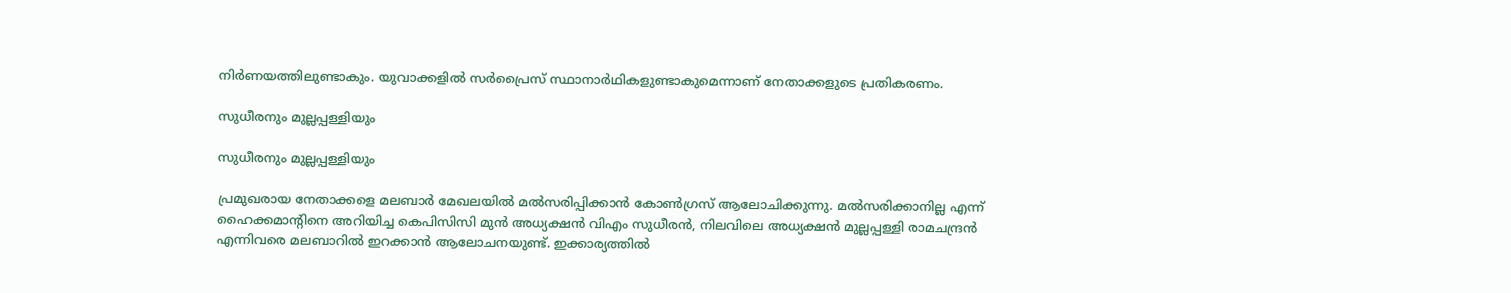നിര്‍ണയത്തിലുണ്ടാകും. യുവാക്കളില്‍ സര്‍പ്രൈസ് സ്ഥാനാര്‍ഥികളുണ്ടാകുമെന്നാണ് നേതാക്കളുടെ പ്രതികരണം.

സുധീരനും മുല്ലപ്പള്ളിയും

സുധീരനും മുല്ലപ്പള്ളിയും

പ്രമുഖരായ നേതാക്കളെ മലബാര്‍ മേഖലയില്‍ മല്‍സരിപ്പിക്കാന്‍ കോണ്‍ഗ്രസ് ആലോചിക്കുന്നു. മല്‍സരിക്കാനില്ല എന്ന് ഹൈക്കമാന്റിനെ അറിയിച്ച കെപിസിസി മുന്‍ അധ്യക്ഷന്‍ വിഎം സുധീരന്‍, നിലവിലെ അധ്യക്ഷന്‍ മുല്ലപ്പള്ളി രാമചന്ദ്രന്‍ എന്നിവരെ മലബാറില്‍ ഇറക്കാന്‍ ആലോചനയുണ്ട്. ഇക്കാര്യത്തില്‍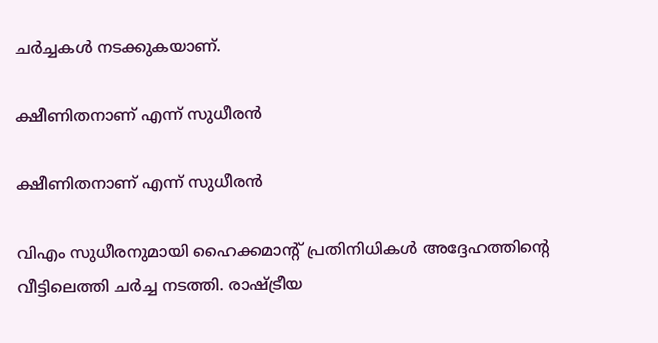ചര്‍ച്ചകള്‍ നടക്കുകയാണ്.

ക്ഷീണിതനാണ് എന്ന് സുധീരന്‍

ക്ഷീണിതനാണ് എന്ന് സുധീരന്‍

വിഎം സുധീരനുമായി ഹൈക്കമാന്റ് പ്രതിനിധികള്‍ അദ്ദേഹത്തിന്റെ വീട്ടിലെത്തി ചര്‍ച്ച നടത്തി. രാഷ്ട്രീയ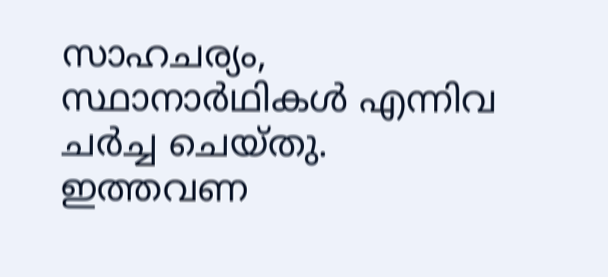സാഹചര്യം, സ്ഥാനാര്‍ഥികള്‍ എന്നിവ ചര്‍ച്ച ചെയ്തു. ഇത്തവണ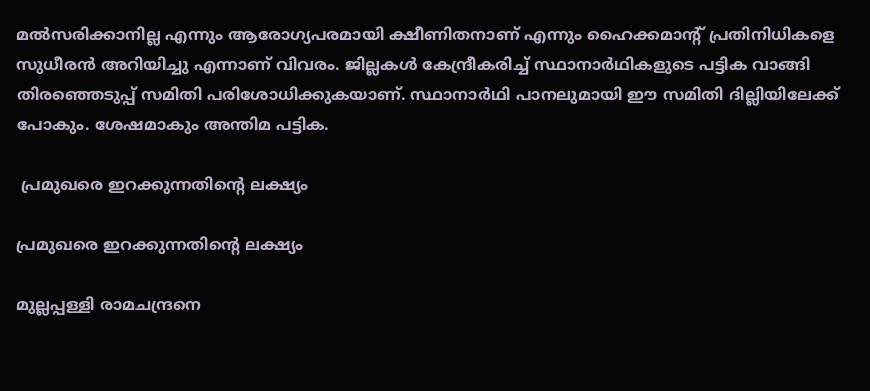മല്‍സരിക്കാനില്ല എന്നും ആരോഗ്യപരമായി ക്ഷീണിതനാണ് എന്നും ഹൈക്കമാന്റ് പ്രതിനിധികളെ സുധീരന്‍ അറിയിച്ചു എന്നാണ് വിവരം. ജില്ലകള്‍ കേന്ദ്രീകരിച്ച് സ്ഥാനാര്‍ഥികളുടെ പട്ടിക വാങ്ങി തിരഞ്ഞെടുപ്പ് സമിതി പരിശോധിക്കുകയാണ്. സ്ഥാനാര്‍ഥി പാനലുമായി ഈ സമിതി ദില്ലിയിലേക്ക് പോകും. ശേഷമാകും അന്തിമ പട്ടിക.

 പ്രമുഖരെ ഇറക്കുന്നതിന്റെ ലക്ഷ്യം

പ്രമുഖരെ ഇറക്കുന്നതിന്റെ ലക്ഷ്യം

മുല്ലപ്പള്ളി രാമചന്ദ്രനെ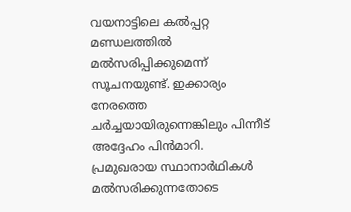വയനാട്ടിലെ കല്‍പ്പറ്റ മണ്ഡലത്തില്‍ മല്‍സരിപ്പിക്കുമെന്ന് സൂചനയുണ്ട്. ഇക്കാര്യം നേരത്തെ ചര്‍ച്ചയായിരുന്നെങ്കിലും പിന്നീട് അദ്ദേഹം പിന്‍മാറി. പ്രമുഖരായ സ്ഥാനാര്‍ഥികള്‍ മല്‍സരിക്കുന്നതോടെ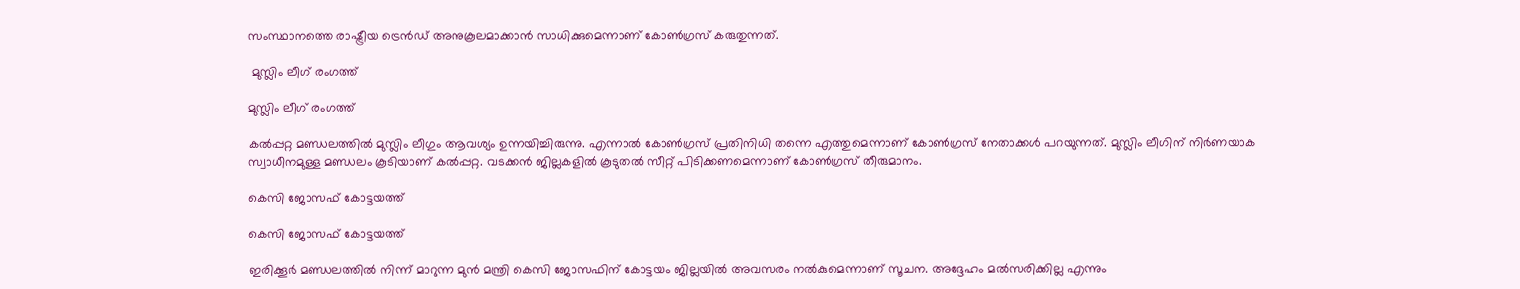സംസ്ഥാനത്തെ രാഷ്ട്രീയ ട്രെന്‍ഡ് അനുകൂലമാക്കാന്‍ സാധിക്കുമെന്നാണ് കോണ്‍ഗ്രസ് കരുതുന്നത്.

 മുസ്ലിം ലീഗ് രംഗത്ത്

മുസ്ലിം ലീഗ് രംഗത്ത്

കല്‍പ്പറ്റ മണ്ഡലത്തില്‍ മുസ്ലിം ലീഗും ആവശ്യം ഉന്നയിച്ചിരുന്നു. എന്നാല്‍ കോണ്‍ഗ്രസ് പ്രതിനിധി തന്നെ എത്തുമെന്നാണ് കോണ്‍ഗ്രസ് നേതാക്കള്‍ പറയുന്നത്. മുസ്ലിം ലീഗിന് നിര്‍ണയാക സ്വാധീനമുള്ള മണ്ഡലം കൂടിയാണ് കല്‍പ്പറ്റ. വടക്കന്‍ ജില്ലകളില്‍ കൂടുതല്‍ സീറ്റ് പിടിക്കണമെന്നാണ് കോണ്‍ഗ്രസ് തീരുമാനം.

കെസി ജോസഫ് കോട്ടയത്ത്

കെസി ജോസഫ് കോട്ടയത്ത്

ഇരിക്കൂര്‍ മണ്ഡലത്തില്‍ നിന്ന് മാറുന്ന മുന്‍ മന്ത്രി കെസി ജോസഫിന് കോട്ടയം ജില്ലയില്‍ അവസരം നല്‍കുമെന്നാണ് സൂചന. അദ്ദേഹം മല്‍സരിക്കില്ല എന്നും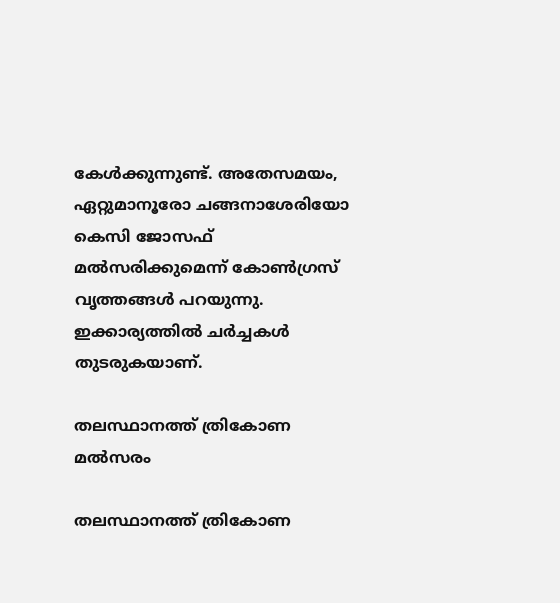കേള്‍ക്കുന്നുണ്ട്. അതേസമയം, ഏറ്റുമാനൂരോ ചങ്ങനാശേരിയോ കെസി ജോസഫ് മല്‍സരിക്കുമെന്ന് കോണ്‍ഗ്രസ് വൃത്തങ്ങള്‍ പറയുന്നു. ഇക്കാര്യത്തില്‍ ചര്‍ച്ചകള്‍ തുടരുകയാണ്.

തലസ്ഥാനത്ത് ത്രികോണ മല്‍സരം

തലസ്ഥാനത്ത് ത്രികോണ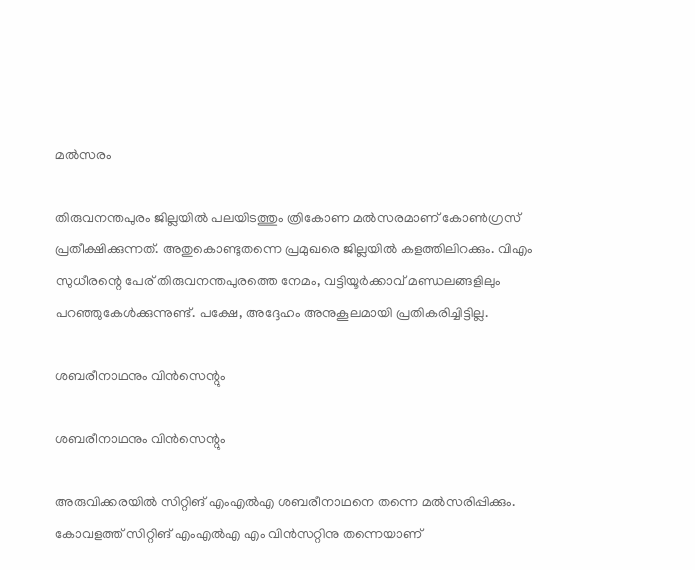മല്‍സരം

തിരുവനന്തപുരം ജില്ലയില്‍ പലയിടത്തും ത്രികോണ മല്‍സരമാണ് കോണ്‍ഗ്രസ് പ്രതീക്ഷിക്കുന്നത്. അതുകൊണ്ടുതന്നെ പ്രമുഖരെ ജില്ലയില്‍ കളത്തിലിറക്കും. വിഎം സുധീരന്റെ പേര് തിരുവനന്തപുരത്തെ നേമം, വട്ടിയൂര്‍ക്കാവ് മണ്ഡലങ്ങളിലും പറഞ്ഞുകേള്‍ക്കുന്നുണ്ട്. പക്ഷേ, അദ്ദേഹം അനുകൂലമായി പ്രതികരിച്ചിട്ടില്ല.

ശബരീനാഥനും വിന്‍സെന്റും

ശബരീനാഥനും വിന്‍സെന്റും

അരുവിക്കരയില്‍ സിറ്റിങ് എംഎല്‍എ ശബരീനാഥനെ തന്നെ മല്‍സരിപ്പിക്കും. കോവളത്ത് സിറ്റിങ് എംഎല്‍എ എം വിന്‍സറ്റിനു തന്നെയാണ്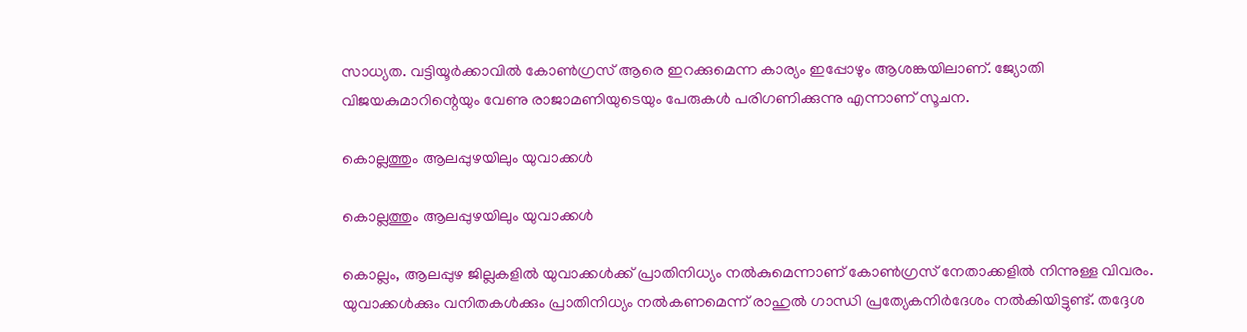സാധ്യത. വട്ടിയൂര്‍ക്കാവില്‍ കോണ്‍ഗ്രസ് ആരെ ഇറക്കുമെന്ന കാര്യം ഇപ്പോഴും ആശങ്കയിലാണ്. ജ്യോതി വിജയകുമാറിന്റെയും വേണു രാജാമണിയുടെയും പേരുകള്‍ പരിഗണിക്കുന്നു എന്നാണ് സൂചന.

കൊല്ലത്തും ആലപ്പുഴയിലും യുവാക്കള്‍

കൊല്ലത്തും ആലപ്പുഴയിലും യുവാക്കള്‍

കൊല്ലം, ആലപ്പുഴ ജില്ലകളില്‍ യുവാക്കള്‍ക്ക് പ്രാതിനിധ്യം നല്‍കുമെന്നാണ് കോണ്‍ഗ്രസ് നേതാക്കളില്‍ നിന്നുള്ള വിവരം. യുവാക്കള്‍ക്കും വനിതകള്‍ക്കും പ്രാതിനിധ്യം നല്‍കണമെന്ന് രാഹുല്‍ ഗാന്ധി പ്രത്യേകനിര്‍ദേശം നല്‍കിയിട്ടുണ്ട്. തദ്ദേശ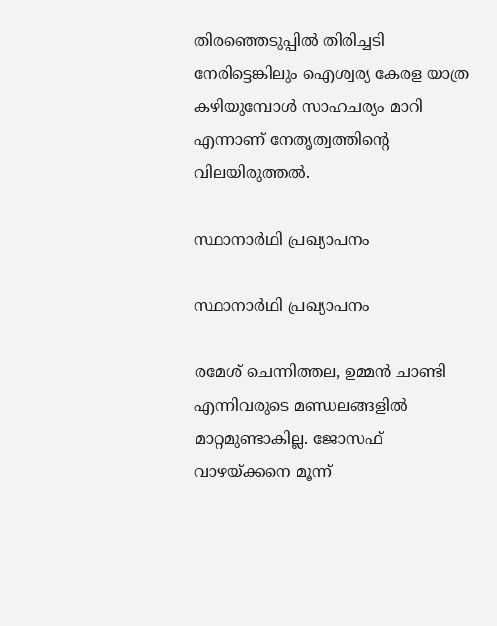തിരഞ്ഞെടുപ്പില്‍ തിരിച്ചടി നേരിട്ടെങ്കിലും ഐശ്വര്യ കേരള യാത്ര കഴിയുമ്പോള്‍ സാഹചര്യം മാറി എന്നാണ് നേതൃത്വത്തിന്റെ വിലയിരുത്തല്‍.

സ്ഥാനാര്‍ഥി പ്രഖ്യാപനം

സ്ഥാനാര്‍ഥി പ്രഖ്യാപനം

രമേശ് ചെന്നിത്തല, ഉമ്മന്‍ ചാണ്ടി എന്നിവരുടെ മണ്ഡലങ്ങളില്‍ മാറ്റമുണ്ടാകില്ല. ജോസഫ് വാഴയ്ക്കനെ മൂന്ന്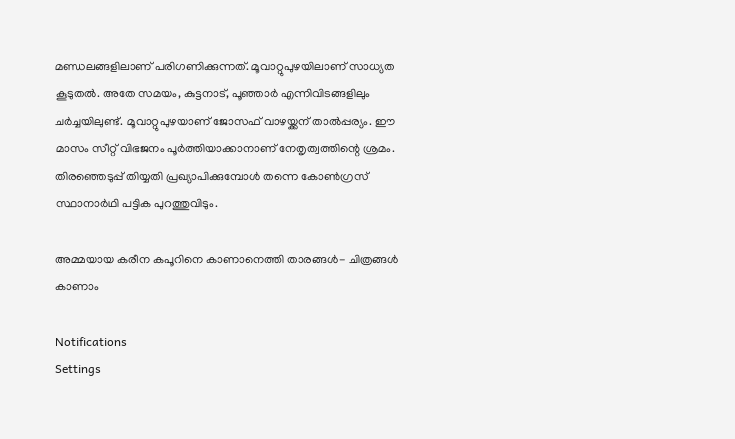മണ്ഡലങ്ങളിലാണ് പരിഗണിക്കുന്നത്. മൂവാറ്റുപുഴയിലാണ് സാധ്യത കൂടുതല്‍. അതേ സമയം, കുട്ടനാട്, പൂഞ്ഞാര്‍ എന്നിവിടങ്ങളിലും ചര്‍ച്ചയിലുണ്ട്. മൂവാറ്റുപുഴയാണ് ജോസഫ് വാഴയ്ക്കന് താല്‍പ്പര്യം. ഈ മാസം സീറ്റ് വിഭജനം പൂര്‍ത്തിയാക്കാനാണ് നേതൃത്വത്തിന്റെ ശ്രമം. തിരഞ്ഞെടുപ്പ് തിയ്യതി പ്രഖ്യാപിക്കുമ്പോള്‍ തന്നെ കോണ്‍ഗ്രസ് സ്ഥാനാര്‍ഥി പട്ടിക പുറത്തുവിടും.

അമ്മയായ കരീന കപൂറിനെ കാണാനെത്തി താരങ്ങൾ- ചിത്രങ്ങൾ കാണാം

Notifications
Settings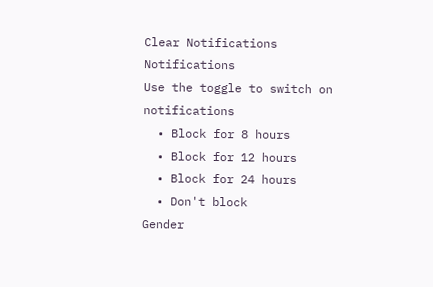Clear Notifications
Notifications
Use the toggle to switch on notifications
  • Block for 8 hours
  • Block for 12 hours
  • Block for 24 hours
  • Don't block
Gender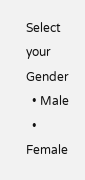Select your Gender
  • Male
  • Female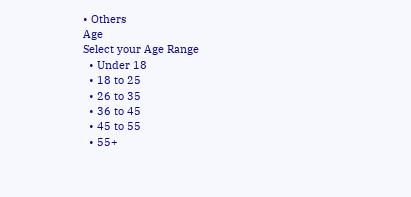• Others
Age
Select your Age Range
  • Under 18
  • 18 to 25
  • 26 to 35
  • 36 to 45
  • 45 to 55
  • 55+